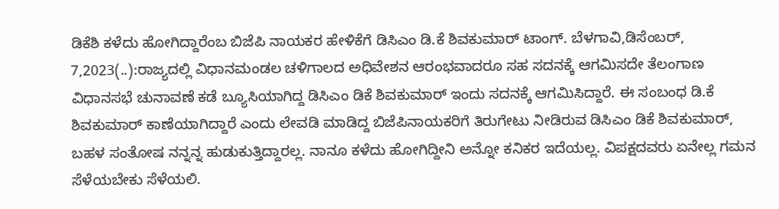ಡಿಕೆಶಿ ಕಳೆದು ಹೋಗಿದ್ದಾರೆಂಬ ಬಿಜೆಪಿ ನಾಯಕರ ಹೇಳಿಕೆಗೆ ಡಿಸಿಎಂ ಡಿ.ಕೆ ಶಿವಕುಮಾರ್ ಟಾಂಗ್. ಬೆಳಗಾವಿ,ಡಿಸೆಂಬರ್, 7,2023(..):ರಾಜ್ಯದಲ್ಲಿ ವಿಧಾನಮಂಡಲ ಚಳಿಗಾಲದ ಅಧಿವೇಶನ ಆರಂಭವಾದರೂ ಸಹ ಸದನಕ್ಕೆ ಆಗಮಿಸದೇ ತೆಲಂಗಾಣ ವಿಧಾನಸಭೆ ಚುನಾವಣೆ ಕಡೆ ಬ್ಯೂಸಿಯಾಗಿದ್ದ ಡಿಸಿಎಂ ಡಿಕೆ ಶಿವಕುಮಾರ್ ಇಂದು ಸದನಕ್ಕೆ ಆಗಮಿಸಿದ್ದಾರೆ. ಈ ಸಂಬಂಧ ಡಿ.ಕೆ ಶಿವಕುಮಾರ್ ಕಾಣೆಯಾಗಿದ್ದಾರೆ ಎಂದು ಲೇವಡಿ ಮಾಡಿದ್ದ ಬಿಜೆಪಿನಾಯಕರಿಗೆ ತಿರುಗೇಟು ನೀಡಿರುವ ಡಿಸಿಎಂ ಡಿಕೆ ಶಿವಕುಮಾರ್, ಬಹಳ ಸಂತೋಷ ನನ್ನನ್ನ ಹುಡುಕುತ್ತಿದ್ದಾರಲ್ಲ. ನಾನೂ ಕಳೆದು ಹೋಗಿದ್ದೀನಿ ಅನ್ನೋ ಕನಿಕರ ಇದೆಯಲ್ಲ. ವಿಪಕ್ಷದವರು ಏನೇಲ್ಲ ಗಮನ ಸೆಳೆಯಬೇಕು ಸೆಳೆಯಲಿ.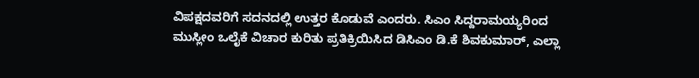ವಿಪಕ್ಷದವರಿಗೆ ಸದನದಲ್ಲಿ ಉತ್ತರ ಕೊಡುವೆ ಎಂದರು. ಸಿಎಂ ಸಿದ್ದರಾಮಯ್ಯರಿಂದ ಮುಸ್ಲೀಂ ಒಲೈಕೆ ವಿಚಾರ ಕುರಿತು ಪ್ರತಿಕ್ರಿಯಿಸಿದ ಡಿಸಿಎಂ ಡಿ.ಕೆ ಶಿವಕುಮಾರ್, ಎಲ್ಲಾ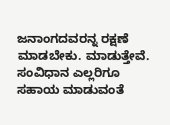ಜನಾಂಗದವರನ್ನ ರಕ್ಷಣೆ ಮಾಡಬೇಕು. ಮಾಡುತ್ತೇವೆ. ಸಂವಿಧಾನ ಎಲ್ಲರಿಗೂ ಸಹಾಯ ಮಾಡುವಂತೆ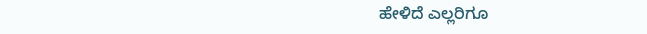ಹೇಳಿದೆ ಎಲ್ಲರಿಗೂ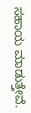ಸಹಾಯ ಮಾಡುತ್ತೇವೆ.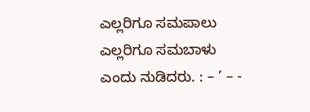ಎಲ್ಲರಿಗೂ ಸಮಪಾಲು ಎಲ್ಲರಿಗೂ ಸಮಬಾಳು ಎಂದು ನುಡಿದರು. : – ’ – -